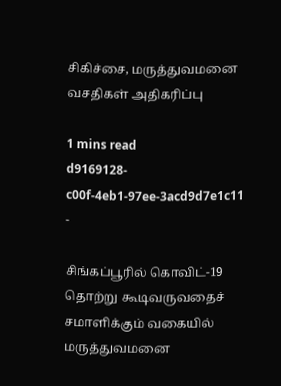சிகிச்சை, மருத்துவமனை வசதிகள் அதிகரிப்பு

1 mins read
d9169128-c00f-4eb1-97ee-3acd9d7e1c11
-

சிங்கப்பூரில் கொவிட்-19 தொற்று கூடிவருவதைச் சமாளிக்கும் வகையில் மருத்துவமனை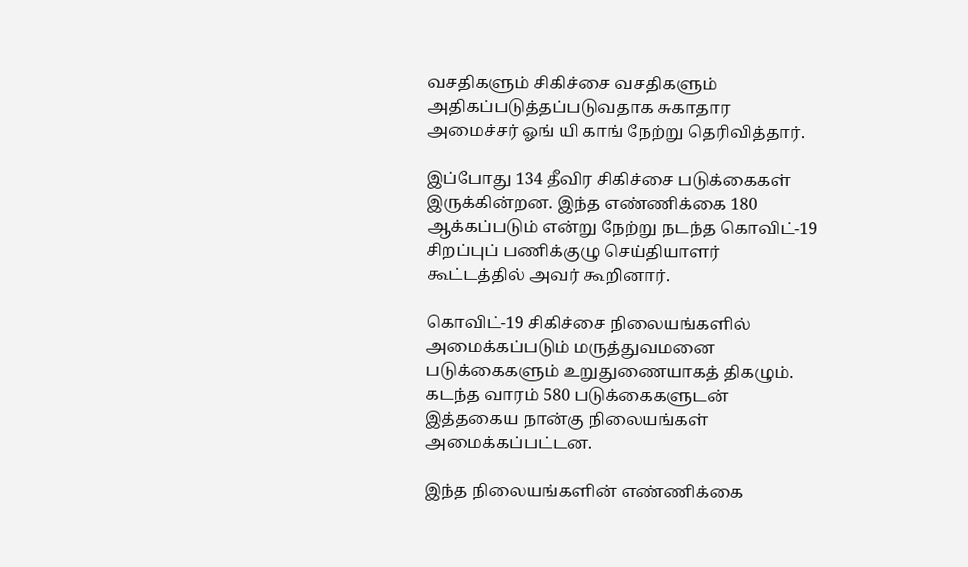வசதிகளும் சிகிச்சை வசதிகளும் அதிகப்படுத்தப்படுவதாக சுகாதார அமைச்சர் ஓங் யி காங் நேற்று தெரிவித்தார்.

இப்போது 134 தீவிர சிகிச்சை படுக்கைகள் இருக்கின்றன. இந்த எண்ணிக்கை 180 ஆக்கப்படும் என்று நேற்று நடந்த கொவிட்-19 சிறப்புப் பணிக்குழு செய்தியாளர் கூட்டத்தில் அவர் கூறினார்.

கொவிட்-19 சிகிச்சை நிலையங்களில் அமைக்கப்படும் மருத்துவமனை படுக்கைகளும் உறுதுணையாகத் திகழும். கடந்த வாரம் 580 படுக்கைகளுடன் இத்தகைய நான்கு நிலையங்கள் அமைக்கப்பட்டன.

இந்த நிலையங்களின் எண்ணிக்கை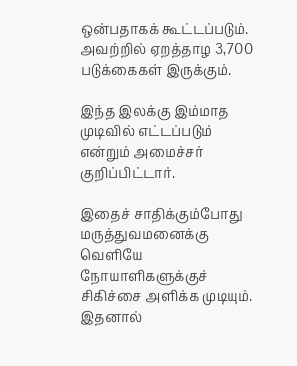ஒன்பதாகக் கூட்டப்படும். அவற்றில் ஏறத்தாழ 3,700 படுக்கைகள் இருக்கும்.

இந்த இலக்கு இம்மாத முடிவில் எட்டப்படும் என்றும் அமைச்சர் குறிப்பிட்டார்.

இதைச் சாதிக்கும்போது மருத்துவமனைக்கு வெளியே நோயாளிகளுக்குச் சிகிச்சை அளிக்க முடியும். இதனால்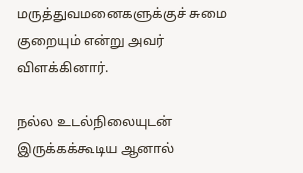மருத்துவமனைகளுக்குச் சுமை குறையும் என்று அவர் விளக்கினார்.

நல்ல உடல்நிலையுடன் இருக்கக்கூடிய ஆனால்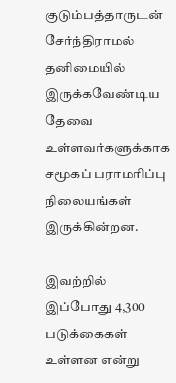குடும்பத்தாருடன் சேர்ந்திராமல் தனிமையில் இருக்கவேண்டிய தேவை உள்ளவர்களுக்காக சமூகப் பராமரிப்பு நிலையங்கள் இருக்கின்றன.

இவற்றில் இப்போது 4,300 படுக்கைகள் உள்ளன என்று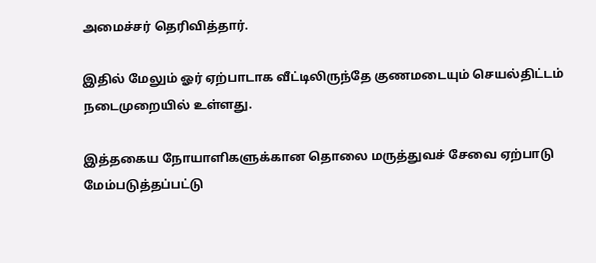அமைச்சர் தெரிவித்தார்.

இதில் மேலும் ஓர் ஏற்பாடாக வீட்டிலிருந்தே குணமடையும் செயல்திட்டம் நடைமுறையில் உள்ளது.

இத்தகைய நோயாளிகளுக்கான தொலை மருத்துவச் சேவை ஏற்பாடு மேம்படுத்தப்பட்டு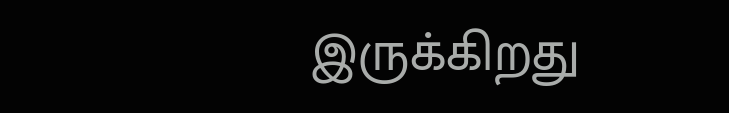இருக்கிறது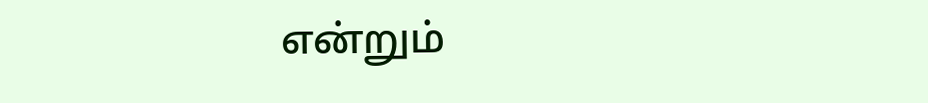என்றும்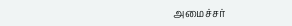அமைச்சர்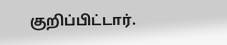குறிப்பிட்டார்.